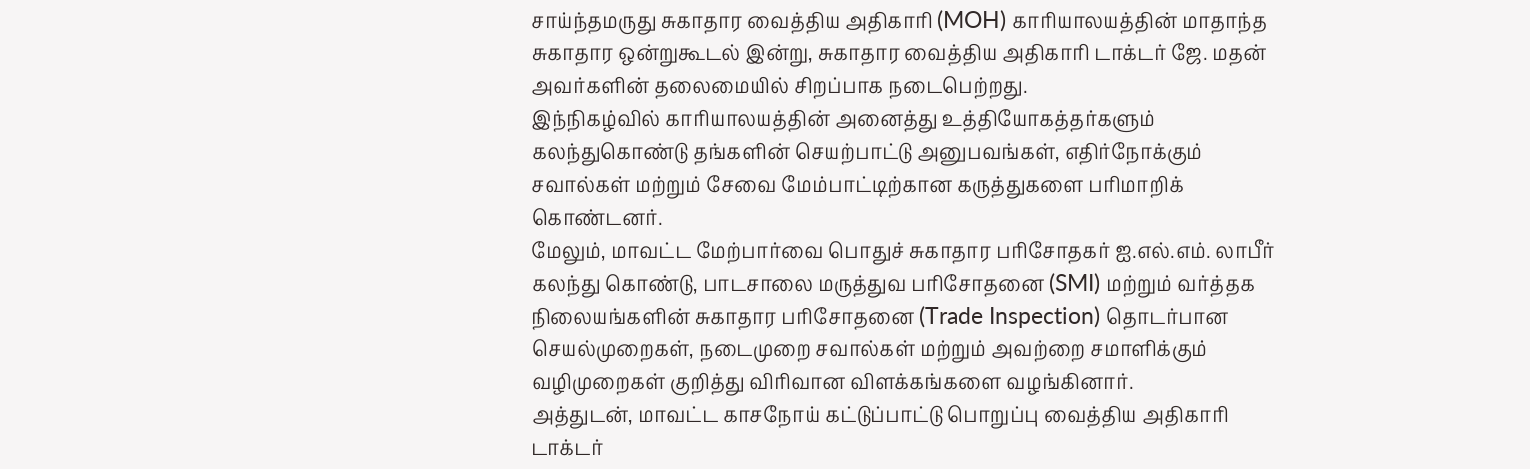சாய்ந்தமருது சுகாதார வைத்திய அதிகாரி (MOH) காரியாலயத்தின் மாதாந்த சுகாதார ஒன்றுகூடல் இன்று, சுகாதார வைத்திய அதிகாரி டாக்டர் ஜே. மதன் அவர்களின் தலைமையில் சிறப்பாக நடைபெற்றது.
இந்நிகழ்வில் காரியாலயத்தின் அனைத்து உத்தியோகத்தர்களும் கலந்துகொண்டு தங்களின் செயற்பாட்டு அனுபவங்கள், எதிர்நோக்கும் சவால்கள் மற்றும் சேவை மேம்பாட்டிற்கான கருத்துகளை பரிமாறிக் கொண்டனர்.
மேலும், மாவட்ட மேற்பார்வை பொதுச் சுகாதார பரிசோதகர் ஐ.எல்.எம். லாபீர் கலந்து கொண்டு, பாடசாலை மருத்துவ பரிசோதனை (SMI) மற்றும் வர்த்தக நிலையங்களின் சுகாதார பரிசோதனை (Trade Inspection) தொடர்பான செயல்முறைகள், நடைமுறை சவால்கள் மற்றும் அவற்றை சமாளிக்கும் வழிமுறைகள் குறித்து விரிவான விளக்கங்களை வழங்கினார்.
அத்துடன், மாவட்ட காசநோய் கட்டுப்பாட்டு பொறுப்பு வைத்திய அதிகாரி டாக்டர்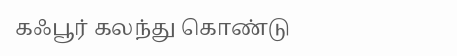கஃபூர் கலந்து கொண்டு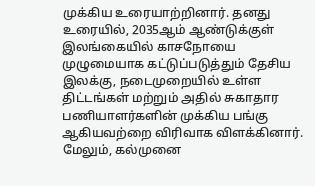முக்கிய உரையாற்றினார். தனது உரையில், 2035ஆம் ஆண்டுக்குள் இலங்கையில் காசநோயை முழுமையாக கட்டுப்படுத்தும் தேசிய இலக்கு, நடைமுறையில் உள்ள திட்டங்கள் மற்றும் அதில் சுகாதார பணியாளர்களின் முக்கிய பங்கு ஆகியவற்றை விரிவாக விளக்கினார்.
மேலும், கல்முனை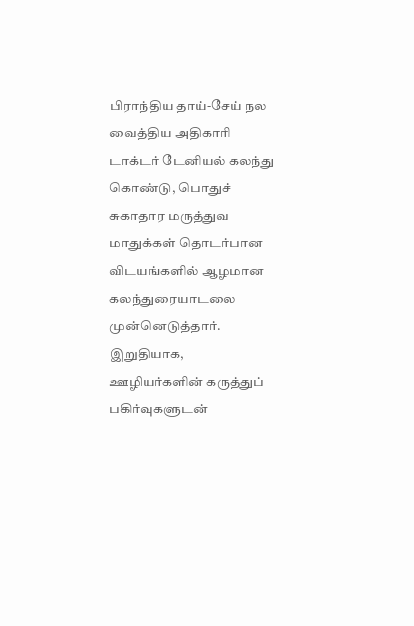பிராந்திய தாய்-சேய் நல வைத்திய அதிகாரி டாக்டர் டேனியல் கலந்து கொண்டு, பொதுச் சுகாதார மருத்துவ மாதுக்கள் தொடர்பான விடயங்களில் ஆழமான கலந்துரையாடலை முன்னெடுத்தார்.
இறுதியாக, ஊழியர்களின் கருத்துப் பகிர்வுகளுடன்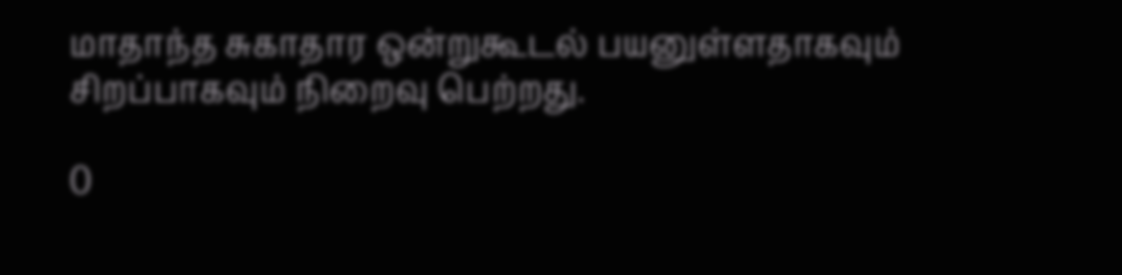மாதாந்த சுகாதார ஒன்றுகூடல் பயனுள்ளதாகவும் சிறப்பாகவும் நிறைவு பெற்றது.

0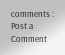comments :
Post a Comment